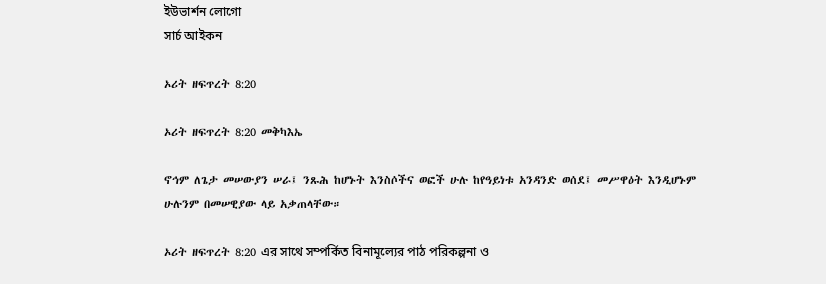ইউভার্শন লোগো
সার্চ আইকন

ኦሪት ዘፍጥረት 8:20

ኦሪት ዘፍጥረት 8:20 መቅካእኤ

ኖኅም ለጌታ መሠውያን ሠራ፤ ንጹሕ ከሆኑት እንስሶችና ወፎች ሁሉ ከየዓይነቱ አንዳንድ ወሰደ፤ መሥዋዕት እንዲሆኑም ሁሉንም በመሠዊያው ላይ አቃጠላቸው።

ኦሪት ዘፍጥረት 8:20 এর সাথে সম্পর্কিত বিনামূল্যের পাঠ পরিকল্পনা ও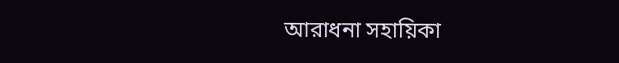আরাধনা সহায়িকা